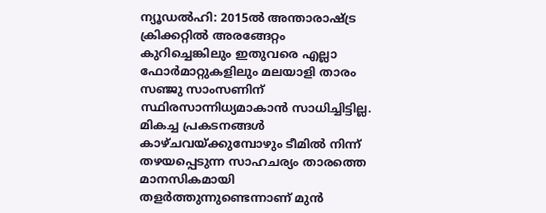ന്യൂഡൽഹി: 2015ൽ അന്താരാഷ്ട്ര ക്രിക്കറ്റിൽ അരങ്ങേറ്റം കുറിച്ചെങ്കിലും ഇതുവരെ എല്ലാ ഫോർമാറ്റുകളിലും മലയാളി താരം സഞ്ജു സാംസണിന് സ്ഥിരസാന്നിധ്യമാകാൻ സാധിച്ചിട്ടില്ല. മികച്ച പ്രകടനങ്ങൾ കാഴ്ചവയ്ക്കുമ്പോഴും ടീമിൽ നിന്ന് തഴയപ്പെടുന്ന സാഹചര്യം താരത്തെ മാനസികമായി തളർത്തുന്നുണ്ടെന്നാണ് മുൻ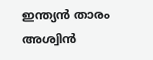ഇന്ത്യൻ താരം അശ്വിൻ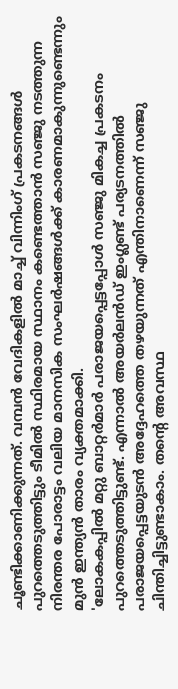ചൂണ്ടിക്കാണിക്കുന്നത്. വമ്പൻ വേദികളിൽ മാച്ച് വിന്നിംഗ് പ്രകടനങ്ങൾ പുറത്തെടുത്തിട്ടും ടീമിൽ സ്ഥിരമായ സ്ഥാനം കണ്ടെത്താൻ സഞ്ജു നടത്തുന്ന നിരന്തര പോരാട്ടം വലിയ മാനസിക സംഘർഷങ്ങൾക്ക് കാരണമാകുന്നുണ്ടെന്നും മുൻ ഇന്ത്യൻ താരം വ്യക്തമാക്കി.
'ലോകകപ്പിൽ മറ്റു ബാറ്റർമാർ പരാജയപ്പെട്ടപ്പോൾ സഞ്ജു മികച്ച പ്രകടനം പുറത്തെടുത്തിട്ടുണ്ട്. എന്നാൽ അയർലൻഡ് ഇംഗ്ലണ്ട് പര്യടനത്തിൽ പരാജയപ്പെട്ടയുടൻ അദ്ദേഹത്തെ തഴയുന്നത് എന്തിനാണെന്ന് സഞ്ജു ചിന്തിച്ചിട്ടുണ്ടാകാം. തന്റെ അവസ്ഥ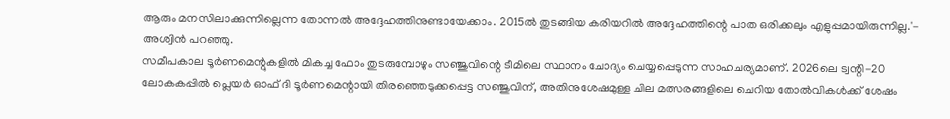ആരും മനസിലാക്കുന്നില്ലെന്ന തോന്നൽ അദ്ദേഹത്തിനുണ്ടായേക്കാം. 2015ൽ തുടങ്ങിയ കരിയറിൽ അദ്ദേഹത്തിന്റെ പാത ഒരിക്കലും എളുപ്പമായിരുന്നില്ല.'- അശ്വിൻ പറഞ്ഞു.
സമീപകാല ടൂർണമെന്റുകളിൽ മികച്ച ഫോം തുടരുമ്പോഴും സഞ്ജുവിന്റെ ടീമിലെ സ്ഥാനം ചോദ്യം ചെയ്യപ്പെടുന്ന സാഹചര്യമാണ്. 2026ലെ ട്വന്റി-20 ലോകകപ്പിൽ പ്ലെയർ ഓഫ് ദി ടൂർണമെന്റായി തിരഞ്ഞെടുക്കപ്പെട്ട സഞ്ജുവിന്, അതിനുശേഷമുള്ള ചില മത്സരങ്ങളിലെ ചെറിയ തോൽവികൾക്ക് ശേഷം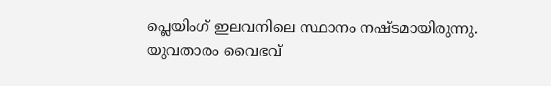പ്ലെയിംഗ് ഇലവനിലെ സ്ഥാനം നഷ്ടമായിരുന്നു.
യുവതാരം വൈഭവ്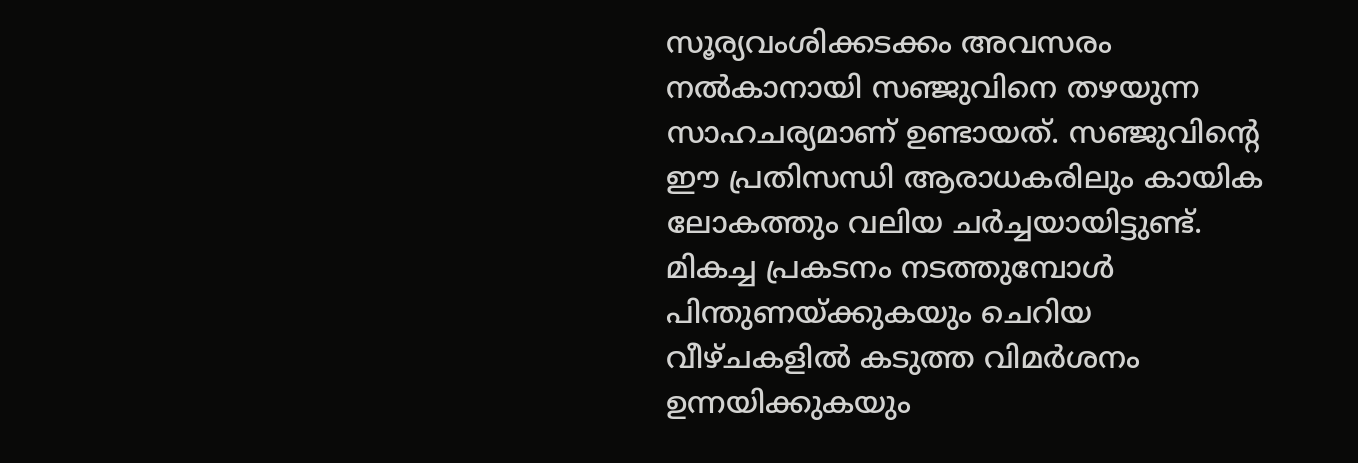സൂര്യവംശിക്കടക്കം അവസരം നൽകാനായി സഞ്ജുവിനെ തഴയുന്ന സാഹചര്യമാണ് ഉണ്ടായത്. സഞ്ജുവിന്റെ ഈ പ്രതിസന്ധി ആരാധകരിലും കായിക ലോകത്തും വലിയ ചർച്ചയായിട്ടുണ്ട്. മികച്ച പ്രകടനം നടത്തുമ്പോൾ പിന്തുണയ്ക്കുകയും ചെറിയ വീഴ്ചകളിൽ കടുത്ത വിമർശനം ഉന്നയിക്കുകയും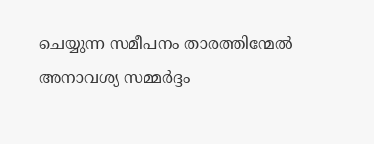ചെയ്യുന്ന സമീപനം താരത്തിന്മേൽ അനാവശ്യ സമ്മർദ്ദം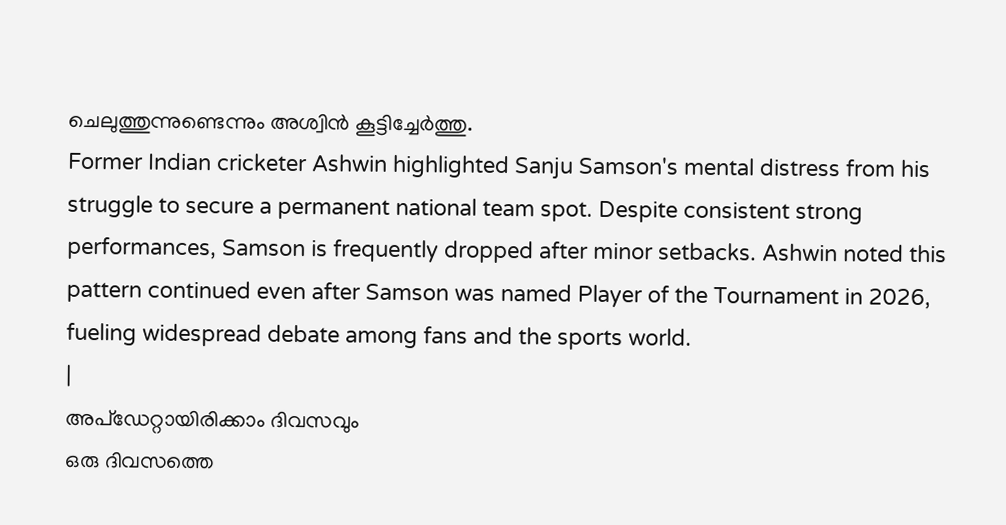ചെലുത്തുന്നുണ്ടെന്നും അശ്വിൻ കൂട്ടിച്ചേർത്തു.
Former Indian cricketer Ashwin highlighted Sanju Samson's mental distress from his struggle to secure a permanent national team spot. Despite consistent strong performances, Samson is frequently dropped after minor setbacks. Ashwin noted this pattern continued even after Samson was named Player of the Tournament in 2026, fueling widespread debate among fans and the sports world.
|
അപ്ഡേറ്റായിരിക്കാം ദിവസവും
ഒരു ദിവസത്തെ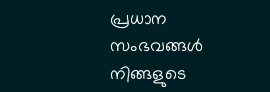പ്രധാന സംഭവങ്ങൾ നിങ്ങളുടെ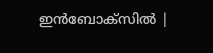ഇൻബോക്സിൽ |